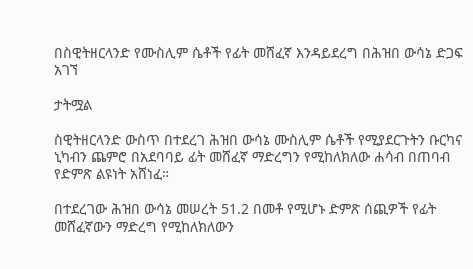በስዊትዘርላንድ የሙስሊም ሴቶች የፊት መሸፈኛ እንዳይደረግ በሕዝበ ውሳኔ ድጋፍ አገኘ

ታትሟል

ስዊትዘርላንድ ውስጥ በተደረገ ሕዝበ ውሳኔ ሙስሊም ሴቶች የሚያደርጉትን ቡርካና ኒካብን ጨምሮ በአደባባይ ፊት መሸፈኛ ማድረግን የሚከለክለው ሐሳብ በጠባብ የድምጽ ልዩነት አሸነፈ።

በተደረገው ሕዝበ ውሳኔ መሠረት 51.2 በመቶ የሚሆኑ ድምጽ ሰጪዎች የፊት መሸፈኛውን ማድረግ የሚከለክለውን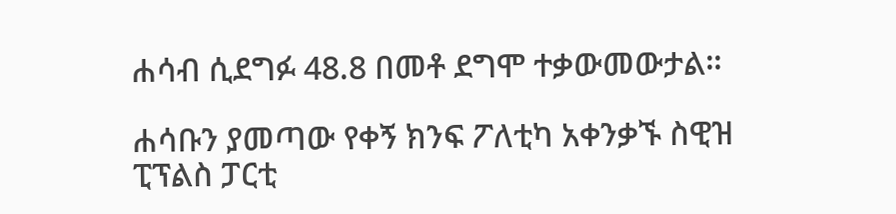ሐሳብ ሲደግፉ 48.8 በመቶ ደግሞ ተቃውመውታል።

ሐሳቡን ያመጣው የቀኝ ክንፍ ፖለቲካ አቀንቃኙ ስዊዝ ፒፕልስ ፓርቲ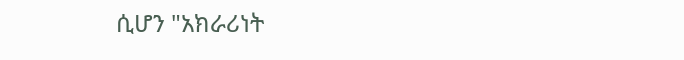ሲሆን "አክራሪነት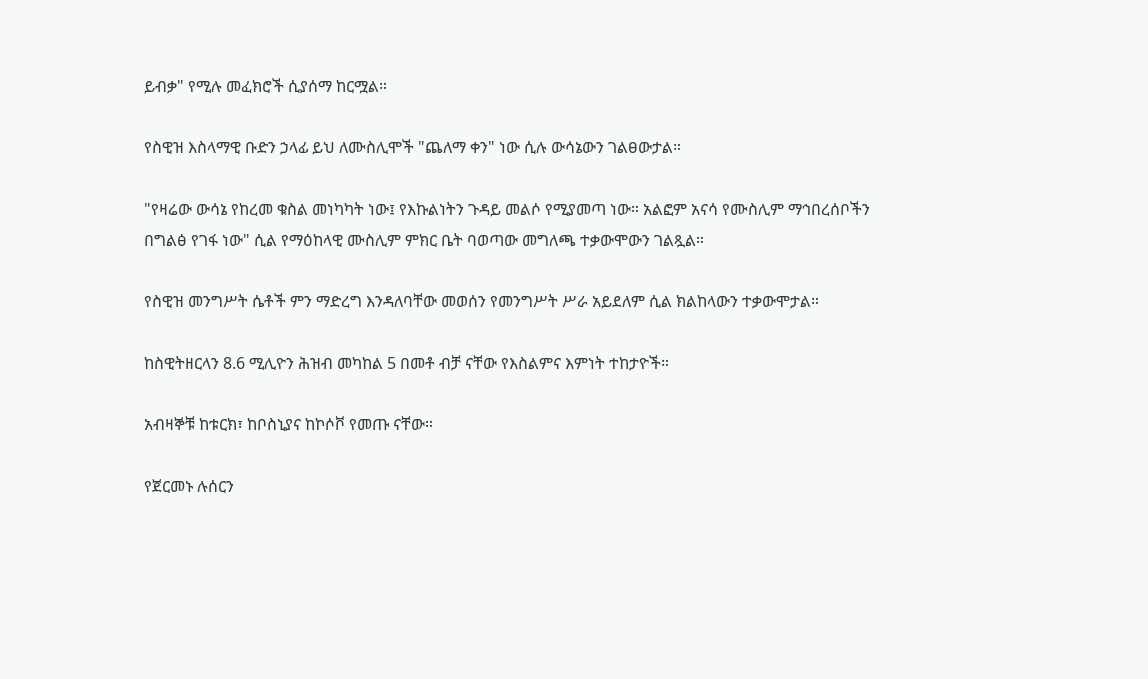ይብቃ" የሚሉ መፈክሮች ሲያሰማ ከርሟል።

የስዊዝ እስላማዊ ቡድን ኃላፊ ይህ ለሙስሊሞች "ጨለማ ቀን" ነው ሲሉ ውሳኔውን ገልፀውታል።

"የዛሬው ውሳኔ የከረመ ቁስል መነካካት ነው፤ የእኩልነትን ጉዳይ መልሶ የሚያመጣ ነው። አልፎም አናሳ የሙስሊም ማኅበረሰቦችን በግልፅ የገፋ ነው" ሲል የማዕከላዊ ሙስሊም ምክር ቤት ባወጣው መግለጫ ተቃውሞውን ገልጿል።

የስዊዝ መንግሥት ሴቶች ምን ማድረግ እንዳለባቸው መወሰን የመንግሥት ሥራ አይደለም ሲል ክልከላውን ተቃውሞታል።

ከስዊትዘርላን 8.6 ሚሊዮን ሕዝብ መካከል 5 በመቶ ብቻ ናቸው የእስልምና እምነት ተከታዮች።

አብዛኞቹ ከቱርክ፣ ከቦስኒያና ከኮሶቮ የመጡ ናቸው።

የጀርመኑ ሉሰርን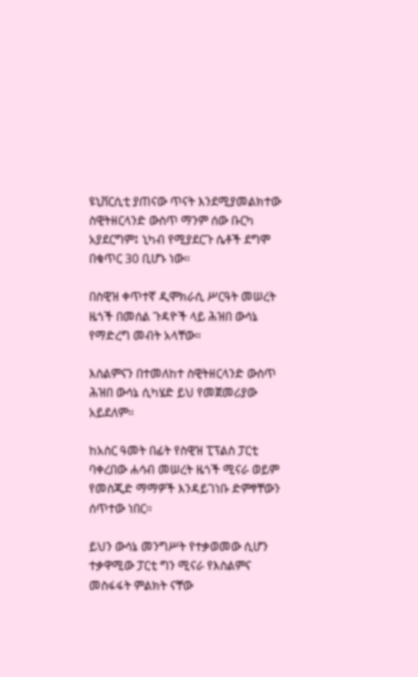ዩኒቨርሲቲ ያጠናው ጥናት እንደሚያመልክተው ስዊትዘርላንድ ውስጥ ማንም ሰው ቡርካ አያደርግም፤ ኒካብ የሚያደርጉ ሴቶች ደግሞ በቁጥር 30 ቢሆኑ ነው።

በስዊዝ ቀጥተኛ ዲሞክራሲ ሥርዓት መሠረት ዜጎች በመሰል ጉዳዮች ላይ ሕዝበ ውሳኔ የማድረግ መብት አላቸው።

እስልምናን በተመለከተ ስዊትዘርላንድ ውስጥ ሕዝበ ውሳኔ ሲካሄድ ይህ የመጀመሪያው አይደለም።

ከአስር ዓመት በፊት የስዊዝ ፒፕልስ ፓርቲ ባቀረበው ሐሳብ መሠረት ዜጎች ሚናራ ወይም የመስጂድ ማማዎች እንዳይገነቡ ድምፃቸውን ሰጥተው ነበር።

ይህን ውሳኔ መንግሥት የተቃወመው ሲሆን ተቃዋሚው ፓርቲ ግን ሚናራ የእስልምና መስፋፋት ምልክት ናቸው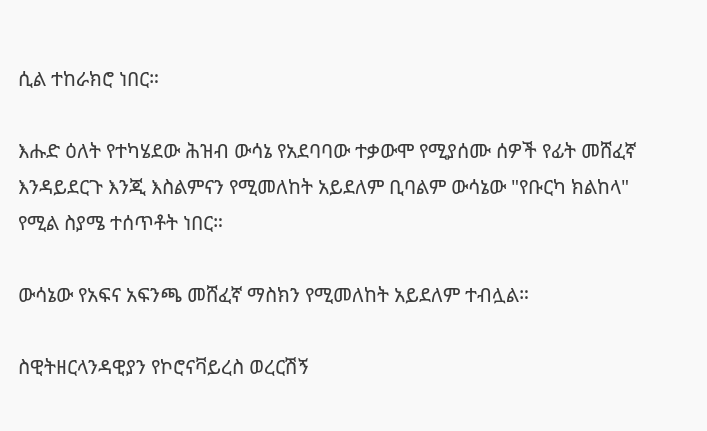ሲል ተከራክሮ ነበር።

እሑድ ዕለት የተካሄደው ሕዝብ ውሳኔ የአደባባው ተቃውሞ የሚያሰሙ ሰዎች የፊት መሸፈኛ እንዳይደርጉ እንጂ እስልምናን የሚመለከት አይደለም ቢባልም ውሳኔው "የቡርካ ክልከላ" የሚል ስያሜ ተሰጥቶት ነበር።

ውሳኔው የአፍና አፍንጫ መሸፈኛ ማስክን የሚመለከት አይደለም ተብሏል።

ስዊትዘርላንዳዊያን የኮሮናቫይረስ ወረርሽኝ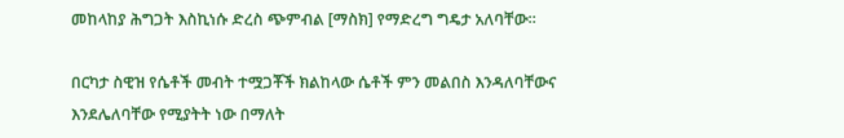መከላከያ ሕግጋት እስኪነሱ ድረስ ጭምብል [ማስክ] የማድረግ ግዴታ አለባቸው።

በርካታ ስዊዝ የሴቶች መብት ተሟጋቾች ክልከላው ሴቶች ምን መልበስ እንዳለባቸውና እንደሌለባቸው የሚያትት ነው በማለት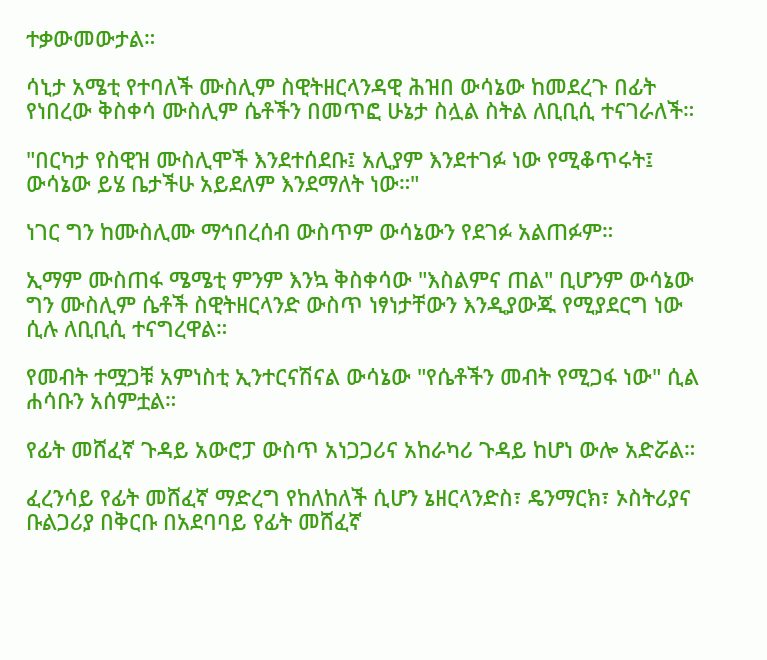ተቃውመውታል።

ሳኒታ አሜቲ የተባለች ሙስሊም ስዊትዘርላንዳዊ ሕዝበ ውሳኔው ከመደረጉ በፊት የነበረው ቅስቀሳ ሙስሊም ሴቶችን በመጥፎ ሁኔታ ስሏል ስትል ለቢቢሲ ተናገራለች።

"በርካታ የስዊዝ ሙስሊሞች እንደተሰደቡ፤ አሊያም እንደተገፉ ነው የሚቆጥሩት፤ ውሳኔው ይሄ ቤታችሁ አይደለም እንደማለት ነው።"

ነገር ግን ከሙስሊሙ ማኅበረሰብ ውስጥም ውሳኔውን የደገፉ አልጠፉም።

ኢማም ሙስጠፋ ሜሜቲ ምንም እንኳ ቅስቀሳው "እስልምና ጠል" ቢሆንም ውሳኔው ግን ሙስሊም ሴቶች ስዊትዘርላንድ ውስጥ ነፃነታቸውን እንዲያውጁ የሚያደርግ ነው ሲሉ ለቢቢሲ ተናግረዋል።

የመብት ተሟጋቹ አምነስቲ ኢንተርናሽናል ውሳኔው "የሴቶችን መብት የሚጋፋ ነው" ሲል ሐሳቡን አሰምቷል።

የፊት መሸፈኛ ጉዳይ አውሮፓ ውስጥ አነጋጋሪና አከራካሪ ጉዳይ ከሆነ ውሎ አድሯል።

ፈረንሳይ የፊት መሸፈኛ ማድረግ የከለከለች ሲሆን ኔዘርላንድስ፣ ዴንማርክ፣ ኦስትሪያና ቡልጋሪያ በቅርቡ በአደባባይ የፊት መሸፈኛ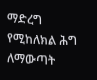ማድረግ የሚከለክል ሕግ ለማውጣት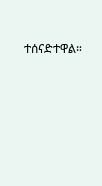ተሰናድተዋል።